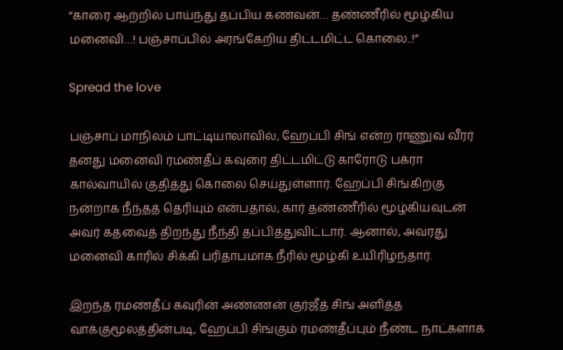“காரை ஆற்றில் பாய்ந்து தப்பிய கணவன்… தண்ணீரில் மூழ்கிய மனைவி…! பஞ்சாப்பில் அரங்கேறிய திட்டமிட்ட கொலை..!”

Spread the love

பஞ்சாப் மாநிலம் பாட்டியாலாவில், ஹேப்பி சிங் என்ற ராணுவ வீரர் தனது மனைவி ரமண்தீப் கவுரை திட்டமிட்டு காரோடு பக்ரா கால்வாயில் குதித்து கொலை செய்துள்ளார். ஹேப்பி சிங்கிற்கு நன்றாக நீந்தத் தெரியும் என்பதால், கார் தண்ணீரில் மூழ்கியவுடன் அவர் கதவைத் திறந்து நீந்தி தப்பித்துவிட்டார். ஆனால், அவரது மனைவி காரில் சிக்கி பரிதாபமாக நீரில் மூழ்கி உயிரிழந்தார்.

இறந்த ரமண்தீப் கவுரின் அண்ணன் குர்ஜீத் சிங் அளித்த வாக்குமூலத்தின்படி, ஹேப்பி சிங்கும் ரமண்தீப்பும் நீண்ட நாட்களாக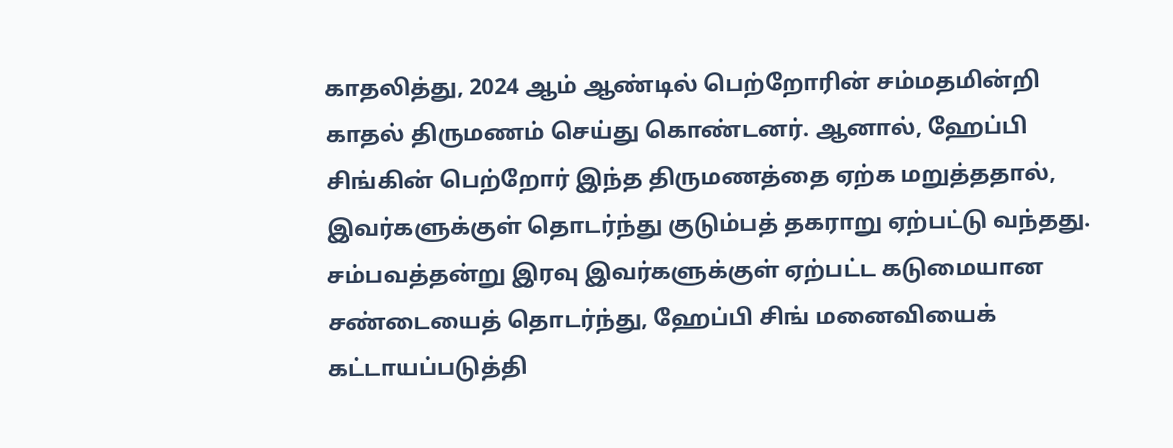காதலித்து, 2024 ஆம் ஆண்டில் பெற்றோரின் சம்மதமின்றி காதல் திருமணம் செய்து கொண்டனர். ஆனால், ஹேப்பி சிங்கின் பெற்றோர் இந்த திருமணத்தை ஏற்க மறுத்ததால், இவர்களுக்குள் தொடர்ந்து குடும்பத் தகராறு ஏற்பட்டு வந்தது. சம்பவத்தன்று இரவு இவர்களுக்குள் ஏற்பட்ட கடுமையான சண்டையைத் தொடர்ந்து, ஹேப்பி சிங் மனைவியைக் கட்டாயப்படுத்தி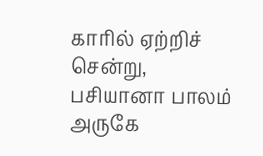காரில் ஏற்றிச் சென்று, பசியானா பாலம் அருகே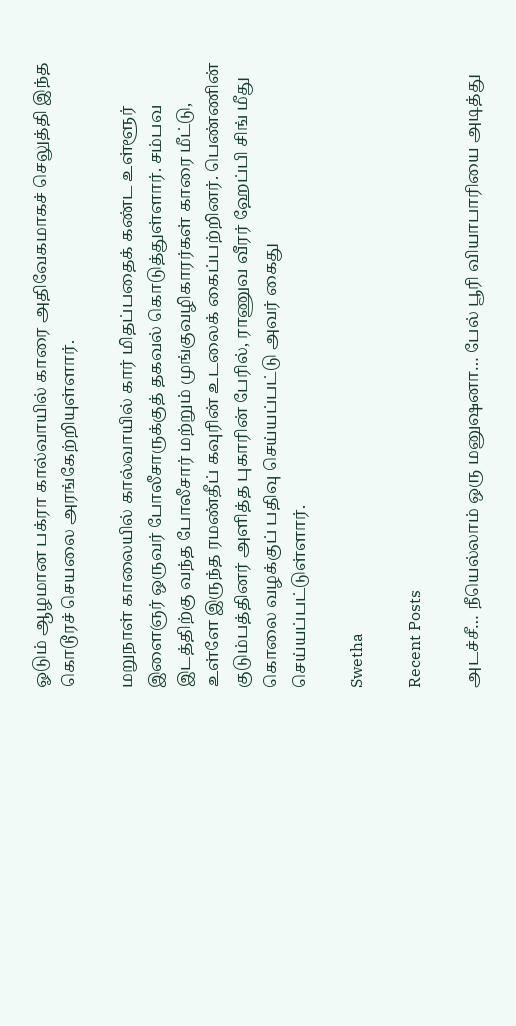ஓடும் ஆழமான பக்ரா கால்வாயில் காரை அதிவேகமாகச் செலுத்தி இந்த கொடூரச் செயலை அரங்கேற்றியுள்ளார்.

மறுநாள் காலையில் கால்வாயில் கார் மிதப்பதைக் கண்ட உள்ளூர் இளைஞர் ஒருவர் போலீசாருக்குத் தகவல் கொடுத்துள்ளார். சம்பவ இடத்திற்கு வந்த போலீசார் மற்றும் முங்குவழிகாரர்கள் காரை மீட்டு, உள்ளே இருந்த ரமண்தீப் கவுரின் உடலைக் கைப்பற்றினர். பெண்ணின் குடும்பத்தினர் அளித்த புகாரின் பேரில், ராணுவ வீரர் ஹேப்பி சிங் மீது கொலை வழக்குப் பதிவு செய்யப்பட்டு அவர் கைது செய்யப்பட்டுள்ளார்.

Swetha

Recent Posts

அடச்சீ… நீயெல்லாம் ஒரு மனுஷனா… பேல் பூரி வியாபாரியை அடித்து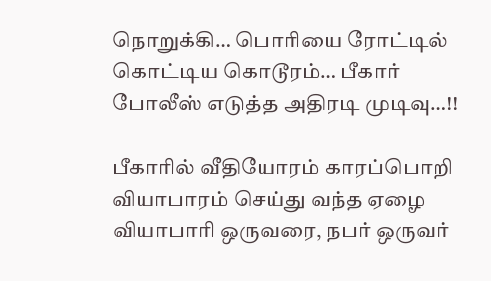நொறுக்கி… பொரியை ரோட்டில் கொட்டிய கொடூரம்… பீகார் போலீஸ் எடுத்த அதிரடி முடிவு…!!

பீகாரில் வீதியோரம் காரப்பொறி வியாபாரம் செய்து வந்த ஏழை வியாபாரி ஒருவரை, நபர் ஒருவர்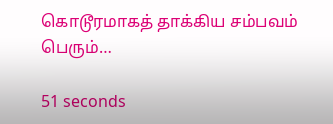கொடூரமாகத் தாக்கிய சம்பவம் பெரும்…

51 seconds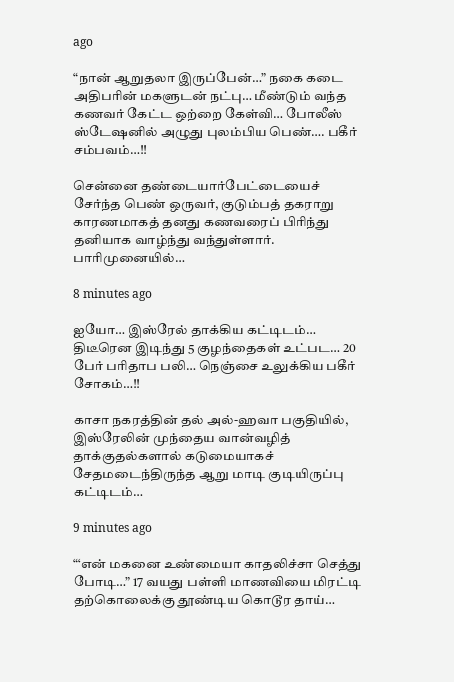ago

“நான் ஆறுதலா இருப்பேன்…” நகை கடை அதிபரின் மகளுடன் நட்பு… மீண்டும் வந்த கணவர் கேட்ட ஒற்றை கேள்வி… போலீஸ் ஸ்டேஷனில் அழுது புலம்பிய பெண்…. பகீர் சம்பவம்…!!

சென்னை தண்டையார்பேட்டையைச் சேர்ந்த பெண் ஒருவர், குடும்பத் தகராறு காரணமாகத் தனது கணவரைப் பிரிந்து தனியாக வாழ்ந்து வந்துள்ளார். பாரிமுனையில்…

8 minutes ago

ஐயோ… இஸ்ரேல் தாக்கிய கட்டிடம்… திடீரென இடிந்து 5 குழந்தைகள் உட்பட… 20 பேர் பரிதாப பலி… நெஞ்சை உலுக்கிய பகீர் சோகம்…!!

காசா நகரத்தின் தல் அல்-ஹவா பகுதியில், இஸ்ரேலின் முந்தைய வான்வழித் தாக்குதல்களால் கடுமையாகச் சேதமடைந்திருந்த ஆறு மாடி குடியிருப்பு கட்டிடம்…

9 minutes ago

“‘என் மகனை உண்மையா காதலிச்சா செத்து போடி…” 17 வயது பள்ளி மாணவியை மிரட்டி தற்கொலைக்கு தூண்டிய கொடூர தாய்…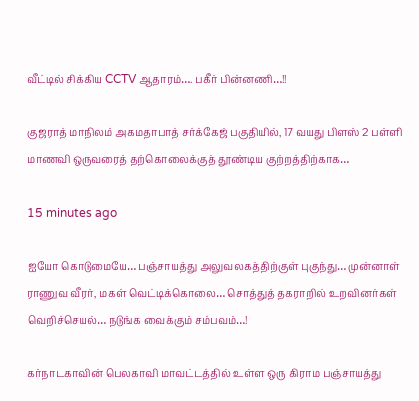வீட்டில் சிக்கிய CCTV ஆதாரம்…. பகீர் பின்னணி…!!

குஜராத் மாநிலம் அகமதாபாத் சர்க்கேஜ் பகுதியில், 17 வயது பிளஸ் 2 பள்ளி மாணவி ஒருவரைத் தற்கொலைக்குத் தூண்டிய குற்றத்திற்காக…

15 minutes ago

ஐயோ கொடுமையே… பஞ்சாயத்து அலுவலகத்திற்குள் புகுந்து… முன்னாள் ராணுவ வீரர், மகள் வெட்டிக்கொலை… சொத்துத் தகராறில் உறவினர்கள் வெறிச்செயல்… நடுங்க வைக்கும் சம்பவம்…!

கர்நாடகாவின் பெலகாவி மாவட்டத்தில் உள்ள ஒரு கிராம பஞ்சாயத்து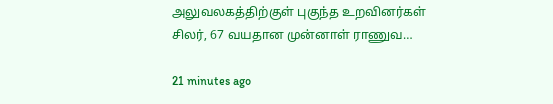அலுவலகத்திற்குள் புகுந்த உறவினர்கள் சிலர், 67 வயதான முன்னாள் ராணுவ…

21 minutes ago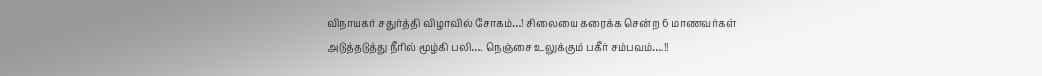விநாயகர் சதுர்த்தி விழாவில் சோகம்…! சிலையை கரைக்க சென்ற 6 மாணவர்கள் அடுத்தடுத்து நீரில் மூழ்கி பலி…. நெஞ்சை உலுக்கும் பகீர் சம்பவம்….!!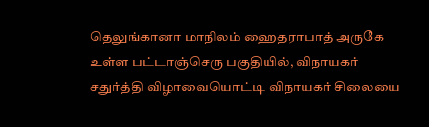தெலுங்கானா மாநிலம் ஹைதராபாத் அருகே உள்ள பட்டாஞ்செரு பகுதியில், விநாயகர் சதுர்த்தி விழாவையொட்டி விநாயகர் சிலையை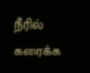நீரில் கரைக்க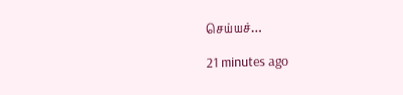செய்யச்…

21 minutes ago